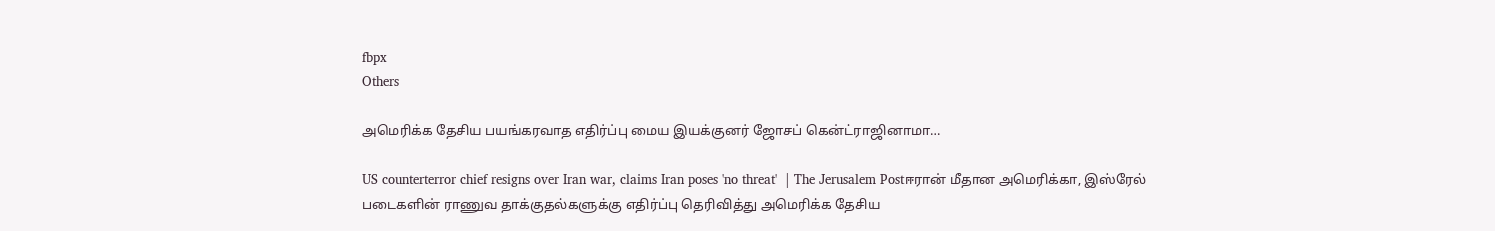fbpx
Others

அமெரிக்க தேசிய பயங்கரவாத எதிர்ப்பு மைய இயக்குனர் ஜோசப் கென்ட்ராஜினாமா…

US counterterror chief resigns over Iran war, claims Iran poses 'no threat'  | The Jerusalem Postஈரான் மீதான அமெரிக்கா, இஸ்ரேல் படைகளின் ராணுவ தாக்குதல்களுக்கு எதிர்ப்பு தெரிவித்து அமெரிக்க தேசிய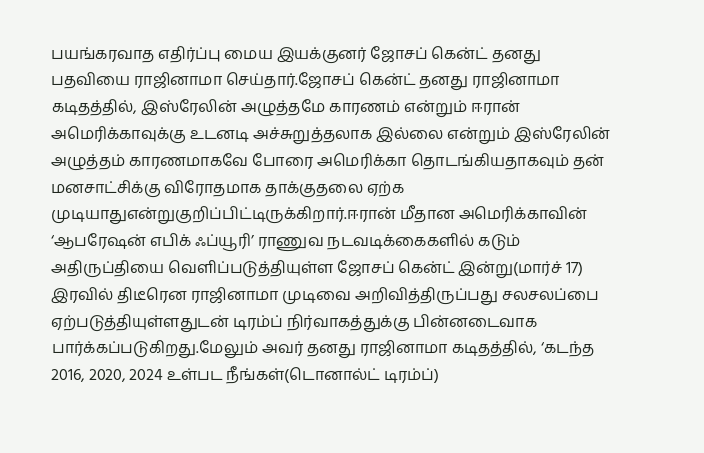பயங்கரவாத எதிர்ப்பு மைய இயக்குனர் ஜோசப் கென்ட் தனது பதவியை ராஜினாமா செய்தார்.ஜோசப் கென்ட் தனது ராஜினாமா கடிதத்தில், இஸ்ரேலின் அழுத்தமே காரணம் என்றும் ஈரான் அமெரிக்காவுக்கு உடனடி அச்சுறுத்தலாக இல்லை என்றும் இஸ்ரேலின் அழுத்தம் காரணமாகவே போரை அமெரிக்கா தொடங்கியதாகவும் தன் மனசாட்சிக்கு விரோதமாக தாக்குதலை ஏற்க முடியாதுஎன்றுகுறிப்பிட்டிருக்கிறார்.ஈரான் மீதான அமெரிக்காவின் ‘ஆபரேஷன் எபிக் ஃப்யூரி’ ராணுவ நடவடிக்கைகளில் கடும் அதிருப்தியை வெளிப்படுத்தியுள்ள ஜோசப் கென்ட் இன்று(மார்ச் 17) இரவில் திடீரென ராஜினாமா முடிவை அறிவித்திருப்பது சலசலப்பை ஏற்படுத்தியுள்ளதுடன் டிரம்ப் நிர்வாகத்துக்கு பின்னடைவாக பார்க்கப்படுகிறது.மேலும் அவர் தனது ராஜினாமா கடிதத்தில், ‘கடந்த 2016, 2020, 2024 உள்பட நீங்கள்(டொனால்ட் டிரம்ப்)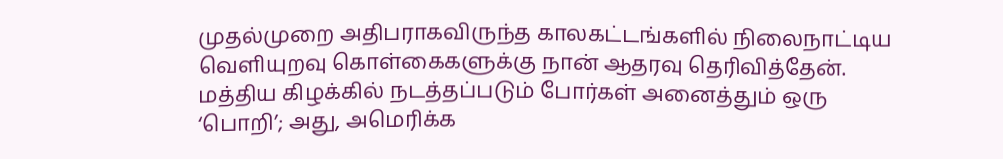முதல்முறை அதிபராகவிருந்த காலகட்டங்களில் நிலைநாட்டிய வெளியுறவு கொள்கைகளுக்கு நான் ஆதரவு தெரிவித்தேன். மத்திய கிழக்கில் நடத்தப்படும் போர்கள் அனைத்தும் ஒரு ‘பொறி’; அது, அமெரிக்க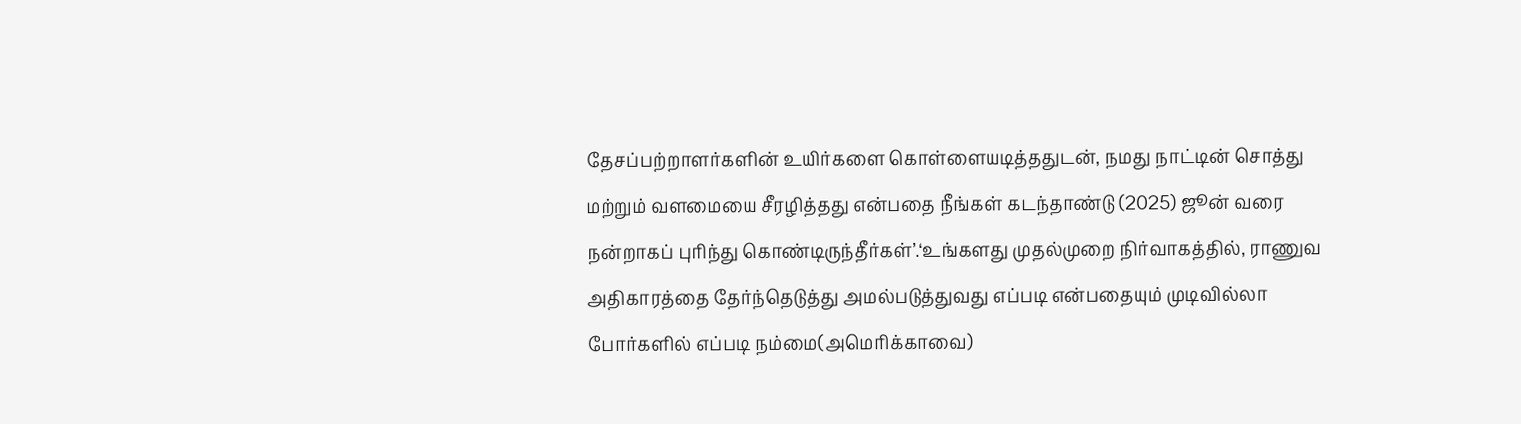தேசப்பற்றாளர்களின் உயிர்களை கொள்ளையடித்ததுடன், நமது நாட்டின் சொத்து மற்றும் வளமையை சீரழித்தது என்பதை நீங்கள் கடந்தாண்டு (2025) ஜூன் வரை நன்றாகப் புரிந்து கொண்டிருந்தீர்கள்’.‘உங்களது முதல்முறை நிர்வாகத்தில், ராணுவ அதிகாரத்தை தேர்ந்தெடுத்து அமல்படுத்துவது எப்படி என்பதையும் முடிவில்லா போர்களில் எப்படி நம்மை(அமெரிக்காவை)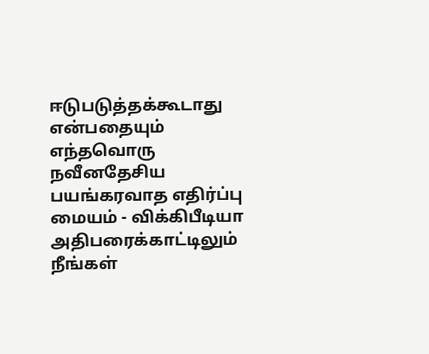ஈடுபடுத்தக்கூடாது என்பதையும் எந்தவொரு நவீனதேசிய பயங்கரவாத எதிர்ப்பு மையம் - விக்கிபீடியா அதிபரைக்காட்டிலும் நீங்கள்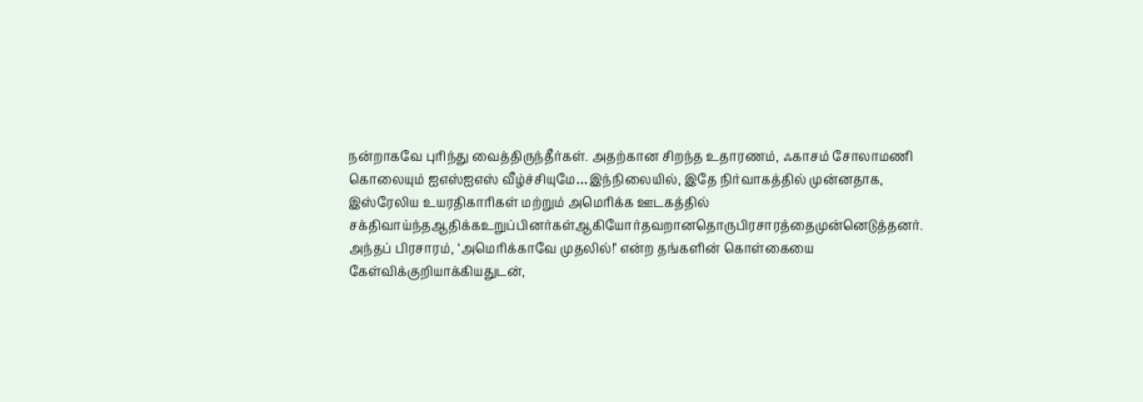நன்றாகவே புரிந்து வைத்திருந்தீர்கள். அதற்கான சிறந்த உதாரணம், ஃகாசம் சோலாமணி கொலையும் ஐஎஸ்ஐஎஸ் வீழ்ச்சியுமே…இந்நிலையில், இதே நிர்வாகத்தில் முன்னதாக, இஸ்ரேலிய உயரதிகாரிகள் மற்றும் அமெரிக்க ஊடகத்தில் சக்திவாய்ந்தஆதிக்கஉறுப்பினர்கள்ஆகியோர்தவறானதொருபிரசாரத்தைமுன்னெடுத்தனர். அந்தப் பிரசாரம், ‘அமெரிக்காவே முதலில்!’ என்ற தங்களின் கொள்கையை கேள்விக்குறியாக்கியதுடன்,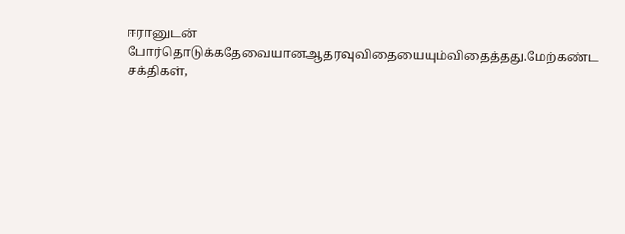ஈரானுடன் போர்தொடுக்கதேவையானஆதரவுவிதையையும்விதைத்தது.மேற்கண்ட சக்திகள்,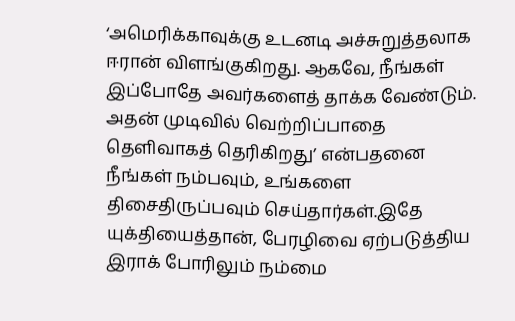‘அமெரிக்காவுக்கு உடனடி அச்சுறுத்தலாக ஈரான் விளங்குகிறது. ஆகவே, நீங்கள் இப்போதே அவர்களைத் தாக்க வேண்டும். அதன் முடிவில் வெற்றிப்பாதை தெளிவாகத் தெரிகிறது’ என்பதனை நீங்கள் நம்பவும், உங்களை திசைதிருப்பவும் செய்தார்கள்.இதே யுக்தியைத்தான், பேரழிவை ஏற்படுத்திய இராக் போரிலும் நம்மை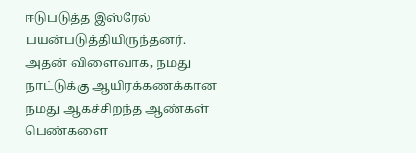ஈடுபடுத்த இஸ்ரேல் பயன்படுத்தியிருந்தனர். அதன் விளைவாக, நமது நாட்டுக்கு ஆயிரக்கணக்கான நமது ஆகச்சிறந்த ஆண்கள் பெண்களை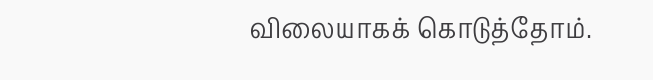விலையாகக் கொடுத்தோம்.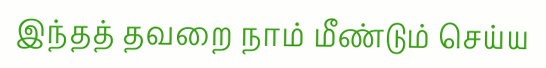இந்தத் தவறை நாம் மீண்டும் செய்ய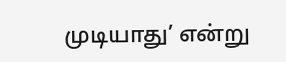முடியாது’ என்று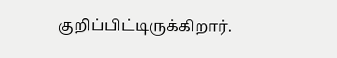குறிப்பிட்டிருக்கிறார்.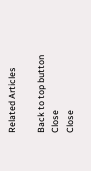Related Articles

Back to top button
Close
Close